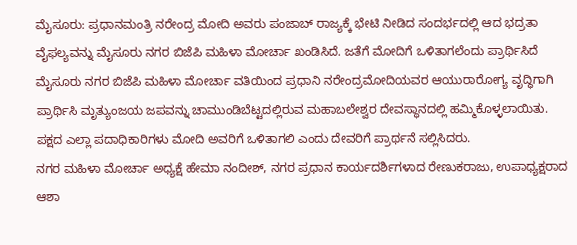ಮೈಸೂರು: ಪ್ರಧಾನಮಂತ್ರಿ ನರೇಂದ್ರ ಮೋದಿ ಅವರು ಪಂಜಾಬ್ ರಾಜ್ಯಕ್ಕೆ ಭೇಟಿ ನೀಡಿದ ಸಂದರ್ಭದಲ್ಲಿ ಆದ ಭದ್ರತಾ ವೈಫಲ್ಯವನ್ನು ಮೈಸೂರು ನಗರ ಬಿಜೆಪಿ ಮಹಿಳಾ ಮೋರ್ಚಾ ಖಂಡಿಸಿದೆ. ಜತೆಗೆ ಮೋದಿಗೆ ಒಳಿತಾಗಲೆಂದು ಪ್ರಾರ್ಥಿಸಿದೆ
ಮೈಸೂರು ನಗರ ಬಿಜೆಪಿ ಮಹಿಳಾ ಮೋರ್ಚಾ ವತಿಯಿಂದ ಪ್ರಧಾನಿ ನರೇಂದ್ರಮೋದಿಯವರ ಆಯುರಾರೋಗ್ಯ ವೃದ್ಧಿಗಾಗಿ ಪ್ರಾರ್ಥಿಸಿ ಮೃತ್ಯುಂಜಯ ಜಪವನ್ನು ಚಾಮುಂಡಿಬೆಟ್ಟದಲ್ಲಿರುವ ಮಹಾಬಲೇಶ್ವರ ದೇವಸ್ಥಾನದಲ್ಲಿ ಹಮ್ಮಿಕೊಳ್ಳಲಾಯಿತು.
ಪಕ್ಷದ ಎಲ್ಲಾ ಪದಾಧಿಕಾರಿಗಳು ಮೋದಿ ಅವರಿಗೆ ಒಳಿತಾಗಲಿ ಎಂದು ದೇವರಿಗೆ ಪ್ರಾರ್ಥನೆ ಸಲ್ಲಿಸಿದರು.
ನಗರ ಮಹಿಳಾ ಮೋರ್ಚಾ ಅಧ್ಯಕ್ಷೆ ಹೇಮಾ ನಂದೀಶ್, ನಗರ ಪ್ರಧಾನ ಕಾರ್ಯದರ್ಶಿಗಳಾದ ರೇಣುಕರಾಜು, ಉಪಾಧ್ಯಕ್ಷರಾದ ಆಶಾ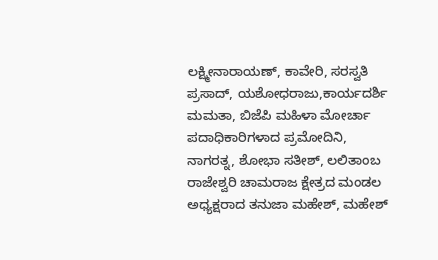ಲಕ್ಷ್ಮೀನಾರಾಯಣ್, ಕಾವೇರಿ, ಸರಸ್ವತಿ ಪ್ರಸಾದ್, ಯಶೋಧರಾಜು,ಕಾರ್ಯದರ್ಶಿ ಮಮತಾ, ಬಿಜೆಪಿ ಮಹಿಳಾ ಮೋರ್ಚಾ ಪದಾಧಿಕಾರಿಗಳಾದ ಪ್ರಮೋದಿನಿ, ನಾಗರತ್ನ, ಶೋಭಾ ಸತೀಶ್, ಲಲಿತಾಂಬ ರಾಜೇಶ್ವರಿ ಚಾಮರಾಜ ಕ್ಷೇತ್ರದ ಮಂಡಲ ಅಧ್ಯಕ್ಷರಾದ ತನುಜಾ ಮಹೇಶ್, ಮಹೇಶ್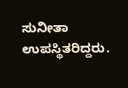ಸುನೀತಾ ಉಪಸ್ಥಿತರಿದ್ದರು.